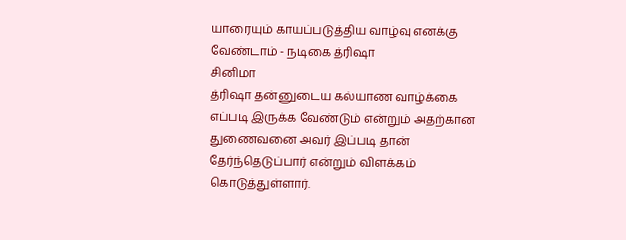யாரையும் காயப்படுத்திய வாழ்வு எனக்கு வேண்டாம் - நடிகை த்ரிஷா
சினிமா
த்ரிஷா தன்னுடைய கல்யாண வாழ்க்கை எப்படி இருக்க வேண்டும் என்றும் அதற்கான துணைவனை அவர் இப்படி தான் தேர்ந்தெடுப்பார் என்றும் விளக்கம் கொடுத்துள்ளார்.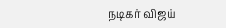நடிகர் விஜய்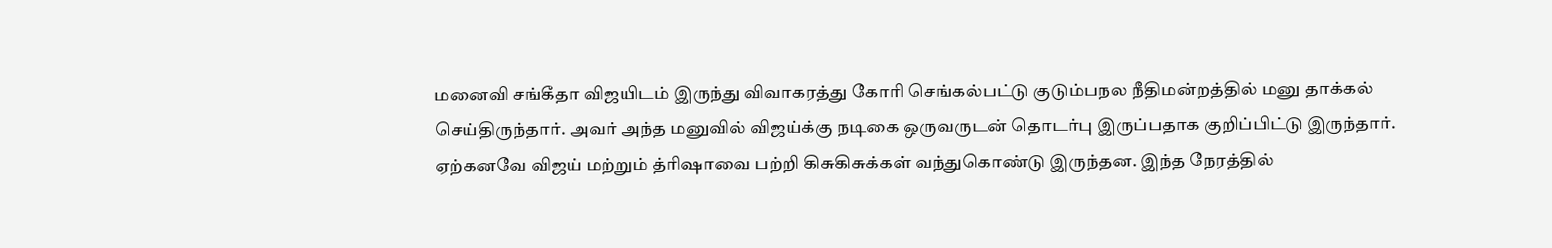மனைவி சங்கீதா விஜயிடம் இருந்து விவாகரத்து கோரி செங்கல்பட்டு குடும்பநல நீதிமன்றத்தில் மனு தாக்கல் செய்திருந்தார். அவர் அந்த மனுவில் விஜய்க்கு நடிகை ஒருவருடன் தொடர்பு இருப்பதாக குறிப்பிட்டு இருந்தார்.
ஏற்கனவே விஜய் மற்றும் த்ரிஷாவை பற்றி கிசுகிசுக்கள் வந்துகொண்டு இருந்தன. இந்த நேரத்தில்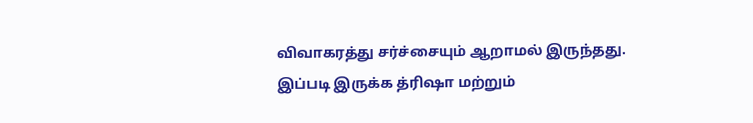விவாகரத்து சர்ச்சையும் ஆறாமல் இருந்தது.
இப்படி இருக்க த்ரிஷா மற்றும்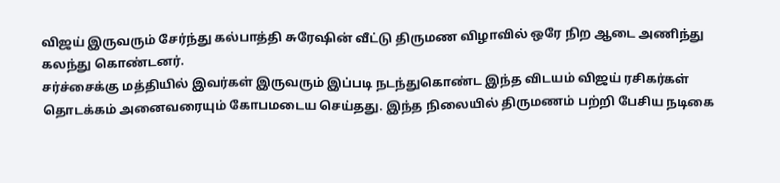விஜய் இருவரும் சேர்ந்து கல்பாத்தி சுரேஷின் வீட்டு திருமண விழாவில் ஒரே நிற ஆடை அணிந்து கலந்து கொண்டனர்.
சர்ச்சைக்கு மத்தியில் இவர்கள் இருவரும் இப்படி நடந்துகொண்ட இந்த விடயம் விஜய் ரசிகர்கள் தொடக்கம் அனைவரையும் கோபமடைய செய்தது. இந்த நிலையில் திருமணம் பற்றி பேசிய நடிகை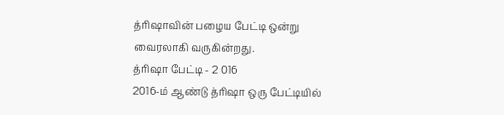த்ரிஷாவின் பழைய பேட்டி ஒன்று வைரலாகி வருகின்றது.
த்ரிஷா பேட்டி - 2 016
2016-ம் ஆண்டு த்ரிஷா ஒரு பேட்டியில்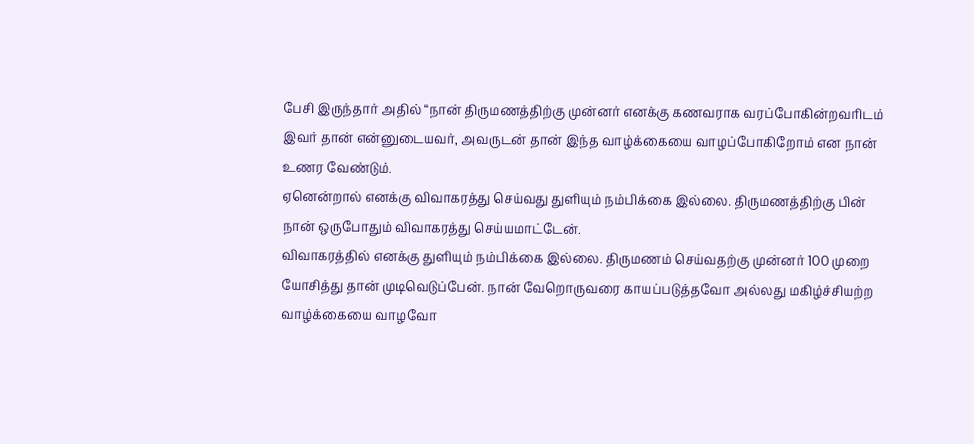பேசி இருந்தார் அதில் “நான் திருமணத்திற்கு முன்னர் எனக்கு கணவராக வரப்போகின்றவரிடம் இவர் தான் என்னுடையவர், அவருடன் தான் இந்த வாழ்க்கையை வாழப்போகிறோம் என நான் உணர வேண்டும்.
ஏனென்றால் எனக்கு விவாகரத்து செய்வது துளியும் நம்பிக்கை இல்லை. திருமணத்திற்கு பின் நான் ஒருபோதும் விவாகரத்து செய்யமாட்டேன்.
விவாகரத்தில் எனக்கு துளியும் நம்பிக்கை இல்லை. திருமணம் செய்வதற்கு முன்னர் 100 முறை யோசித்து தான் முடிவெடுப்பேன். நான் வேறொருவரை காயப்படுத்தவோ அல்லது மகிழ்ச்சியற்ற வாழ்க்கையை வாழவோ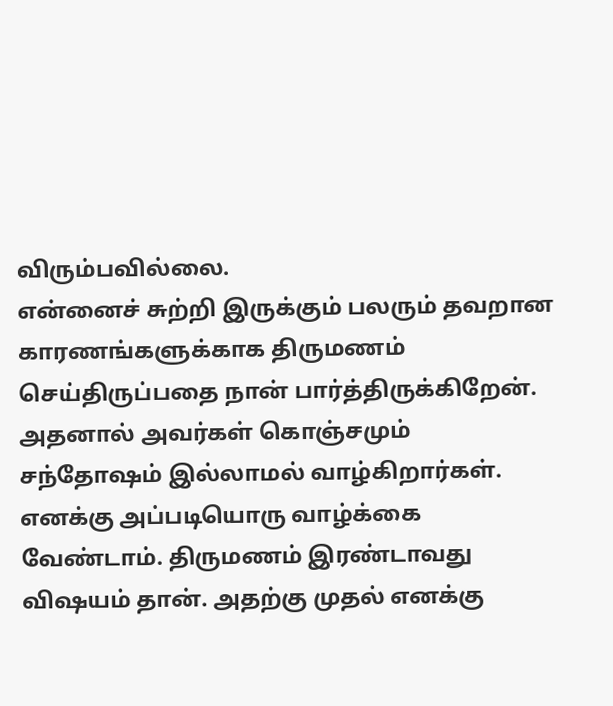விரும்பவில்லை.
என்னைச் சுற்றி இருக்கும் பலரும் தவறான காரணங்களுக்காக திருமணம் செய்திருப்பதை நான் பார்த்திருக்கிறேன். அதனால் அவர்கள் கொஞ்சமும் சந்தோஷம் இல்லாமல் வாழ்கிறார்கள்.
எனக்கு அப்படியொரு வாழ்க்கை வேண்டாம். திருமணம் இரண்டாவது விஷயம் தான். அதற்கு முதல் எனக்கு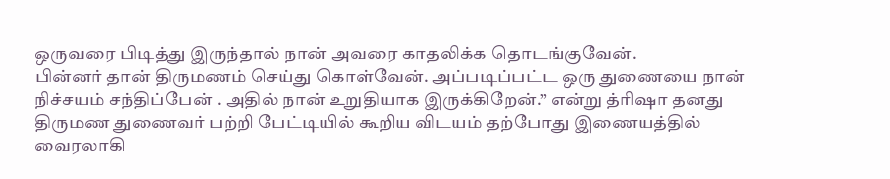ஒருவரை பிடித்து இருந்தால் நான் அவரை காதலிக்க தொடங்குவேன்.
பின்னர் தான் திருமணம் செய்து கொள்வேன். அப்படிப்பட்ட ஒரு துணையை நான் நிச்சயம் சந்திப்பேன் . அதில் நான் உறுதியாக இருக்கிறேன்.” என்று த்ரிஷா தனது திருமண துணைவர் பற்றி பேட்டியில் கூறிய விடயம் தற்போது இணையத்தில் வைரலாகி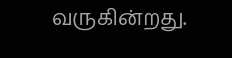வருகின்றது.